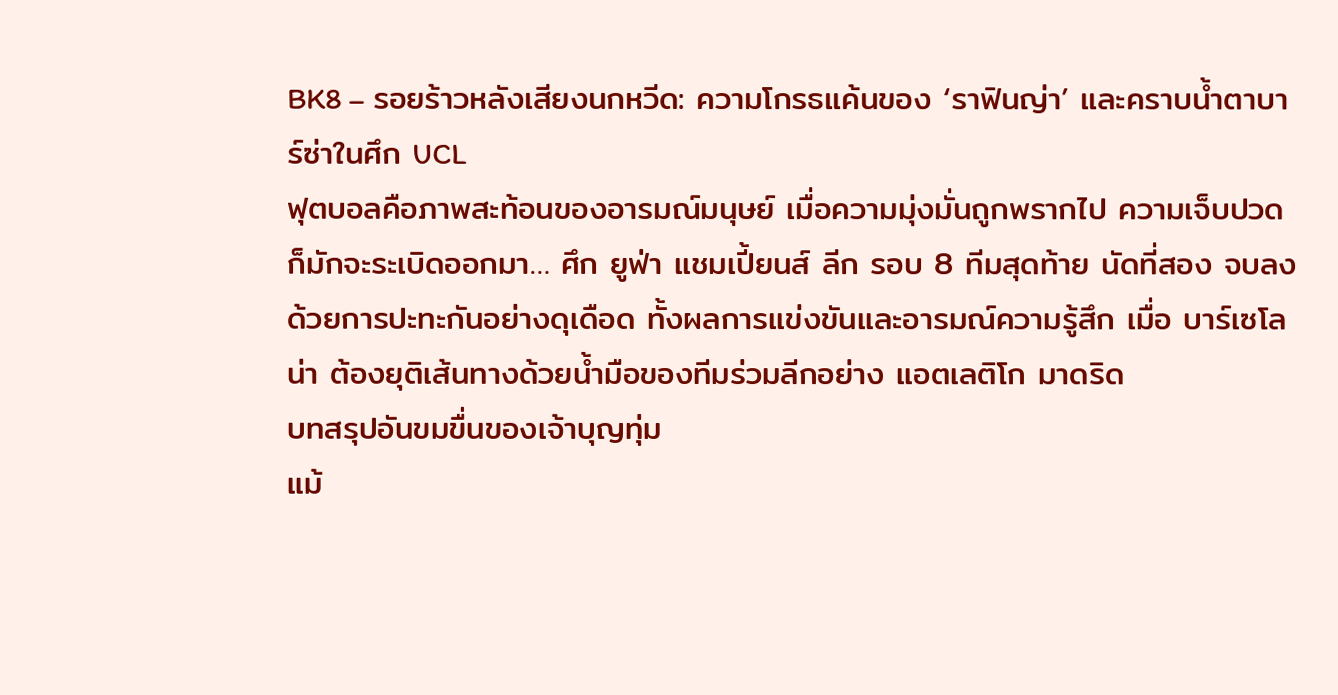BK8 – รอยร้าวหลังเสียงนกหวีด: ความโกรธแค้นของ ‘ราฟินญ่า’ และคราบน้ำตาบาร์ซ่าในศึก UCL
ฟุตบอลคือภาพสะท้อนของอารมณ์มนุษย์ เมื่อความมุ่งมั่นถูกพรากไป ความเจ็บปวดก็มักจะระเบิดออกมา… ศึก ยูฟ่า แชมเปี้ยนส์ ลีก รอบ 8 ทีมสุดท้าย นัดที่สอง จบลงด้วยการปะทะกันอย่างดุเดือด ทั้งผลการแข่งขันและอารมณ์ความรู้สึก เมื่อ บาร์เซโลน่า ต้องยุติเส้นทางด้วยน้ำมือของทีมร่วมลีกอย่าง แอตเลติโก มาดริด
บทสรุปอันขมขื่นของเจ้าบุญทุ่ม
แม้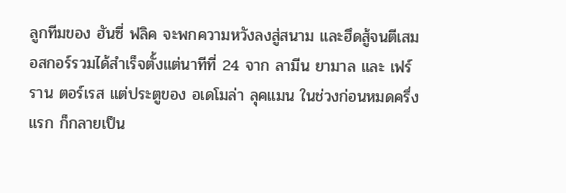ลูกทีมของ ฮันซี่ ฟลิค จะพกความหวังลงสู่สนาม และฮึดสู้จนตีเสมอสกอร์รวมได้สำเร็จตั้งแต่นาทีที่ 24 จาก ลามีน ยามาล และ เฟร์ราน ตอร์เรส แต่ประตูของ อเดโมล่า ลุคแมน ในช่วงก่อนหมดครึ่งแรก ก็กลายเป็น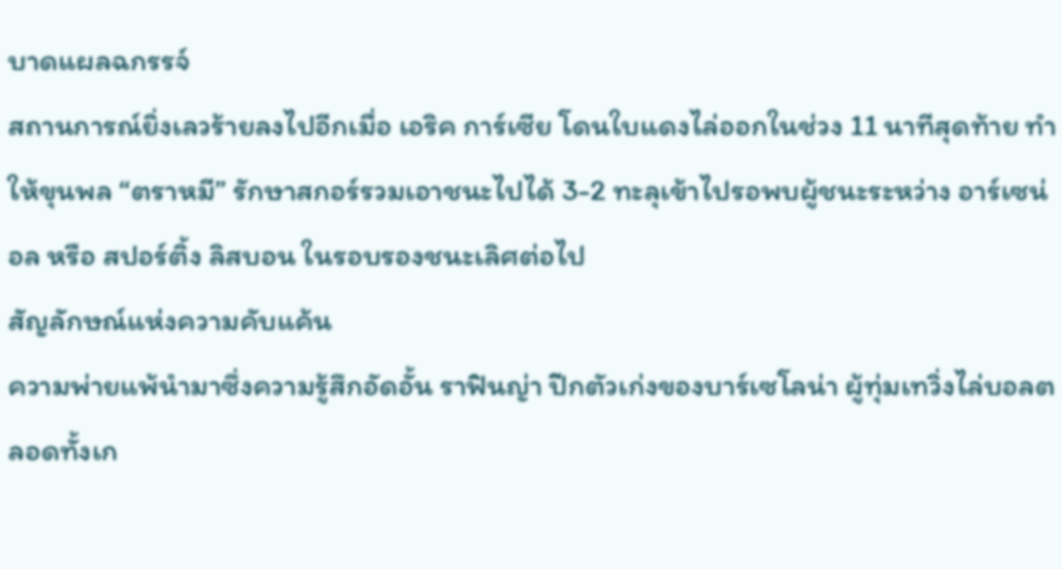บาดแผลฉกรรจ์
สถานการณ์ยิ่งเลวร้ายลงไปอีกเมื่อ เอริค การ์เซีย โดนใบแดงไล่ออกในช่วง 11 นาทีสุดท้าย ทำให้ขุนพล “ตราหมี” รักษาสกอร์รวมเอาชนะไปได้ 3-2 ทะลุเข้าไปรอพบผู้ชนะระหว่าง อาร์เซน่อล หรือ สปอร์ติ้ง ลิสบอน ในรอบรองชนะเลิศต่อไป
สัญลักษณ์แห่งความคับแค้น
ความพ่ายแพ้นำมาซึ่งความรู้สึกอัดอั้น ราฟินญ่า ปีกตัวเก่งของบาร์เซโลน่า ผู้ทุ่มเทวิ่งไล่บอลตลอดทั้งเก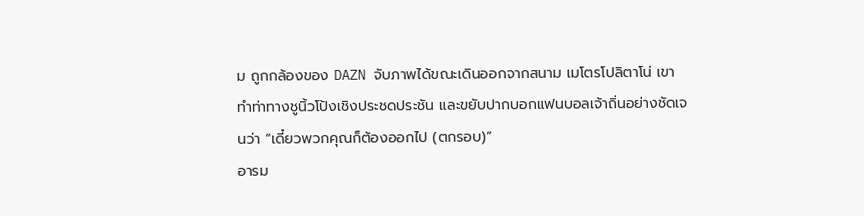ม ถูกกล้องของ DAZN จับภาพได้ขณะเดินออกจากสนาม เมโตรโปลิตาโน่ เขาทำท่าทางชูนิ้วโป้งเชิงประชดประชัน และขยับปากบอกแฟนบอลเจ้าถิ่นอย่างชัดเจนว่า “เดี๋ยวพวกคุณก็ต้องออกไป (ตกรอบ)”
อารม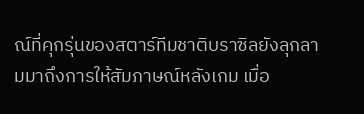ณ์ที่คุกรุ่นของสตาร์ทีมชาติบราซิลยังลุกลามมาถึงการให้สัมภาษณ์หลังเกม เมื่อ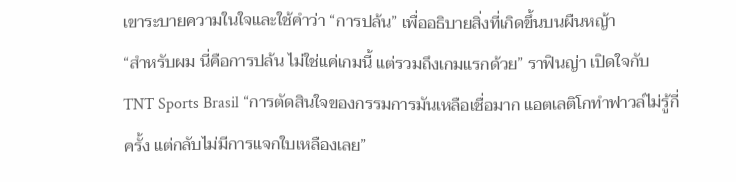เขาระบายความในใจและใช้คำว่า “การปล้น” เพื่ออธิบายสิ่งที่เกิดขึ้นบนผืนหญ้า
“สำหรับผม นี่คือการปล้น ไม่ใช่แค่เกมนี้ แต่รวมถึงเกมแรกด้วย” ราฟินญ่า เปิดใจกับ TNT Sports Brasil “การตัดสินใจของกรรมการมันเหลือเชื่อมาก แอตเลติโกทำฟาวล์ไม่รู้กี่ครั้ง แต่กลับไม่มีการแจกใบเหลืองเลย”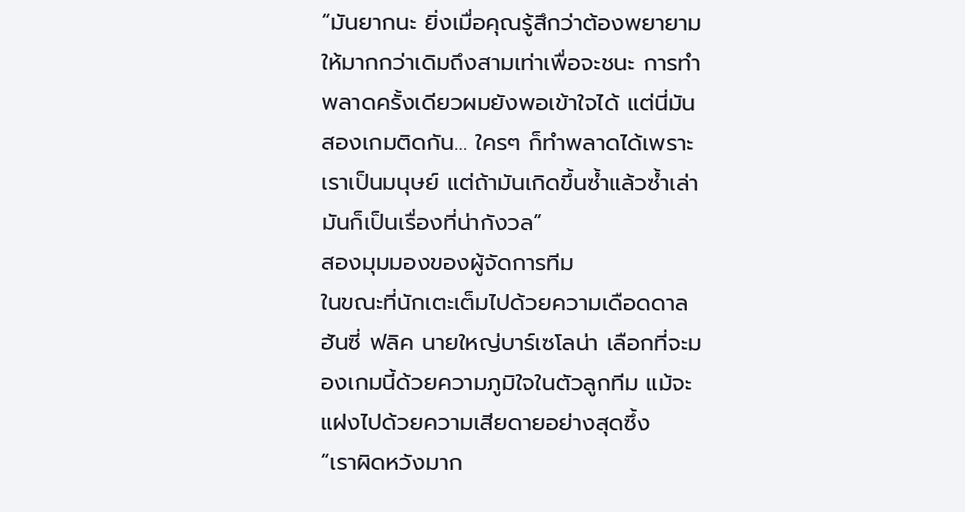“มันยากนะ ยิ่งเมื่อคุณรู้สึกว่าต้องพยายามให้มากกว่าเดิมถึงสามเท่าเพื่อจะชนะ การทำพลาดครั้งเดียวผมยังพอเข้าใจได้ แต่นี่มันสองเกมติดกัน… ใครๆ ก็ทำพลาดได้เพราะเราเป็นมนุษย์ แต่ถ้ามันเกิดขึ้นซ้ำแล้วซ้ำเล่า มันก็เป็นเรื่องที่น่ากังวล”
สองมุมมองของผู้จัดการทีม
ในขณะที่นักเตะเต็มไปด้วยความเดือดดาล ฮันซี่ ฟลิค นายใหญ่บาร์เซโลน่า เลือกที่จะมองเกมนี้ด้วยความภูมิใจในตัวลูกทีม แม้จะแฝงไปด้วยความเสียดายอย่างสุดซึ้ง
“เราผิดหวังมาก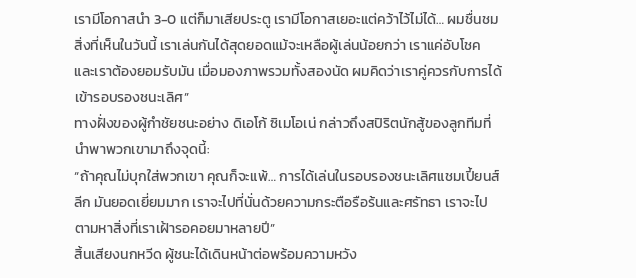เรามีโอกาสนำ 3-0 แต่ก็มาเสียประตู เรามีโอกาสเยอะแต่คว้าไว้ไม่ได้… ผมชื่นชมสิ่งที่เห็นในวันนี้ เราเล่นกันได้สุดยอดแม้จะเหลือผู้เล่นน้อยกว่า เราแค่อับโชค และเราต้องยอมรับมัน เมื่อมองภาพรวมทั้งสองนัด ผมคิดว่าเราคู่ควรกับการได้เข้ารอบรองชนะเลิศ”
ทางฝั่งของผู้กำชัยชนะอย่าง ดิเอโก้ ซิเมโอเน่ กล่าวถึงสปิริตนักสู้ของลูกทีมที่นำพาพวกเขามาถึงจุดนี้:
“ถ้าคุณไม่บุกใส่พวกเขา คุณก็จะแพ้… การได้เล่นในรอบรองชนะเลิศแชมเปี้ยนส์ ลีก มันยอดเยี่ยมมาก เราจะไปที่นั่นด้วยความกระตือรือร้นและศรัทธา เราจะไปตามหาสิ่งที่เราเฝ้ารอคอยมาหลายปี”
สิ้นเสียงนกหวีด ผู้ชนะได้เดินหน้าต่อพร้อมความหวัง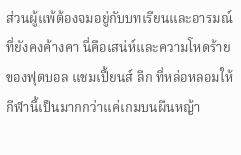ส่วนผู้แพ้ต้องจมอยู่กับบทเรียนและอารมณ์ที่ยังคงค้างคา นี่คือเสน่ห์และความโหดร้ายของฟุตบอล แชมเปี้ยนส์ ลีก ที่หล่อหลอมให้กีฬานี้เป็นมากกว่าแค่เกมบนผืนหญ้า